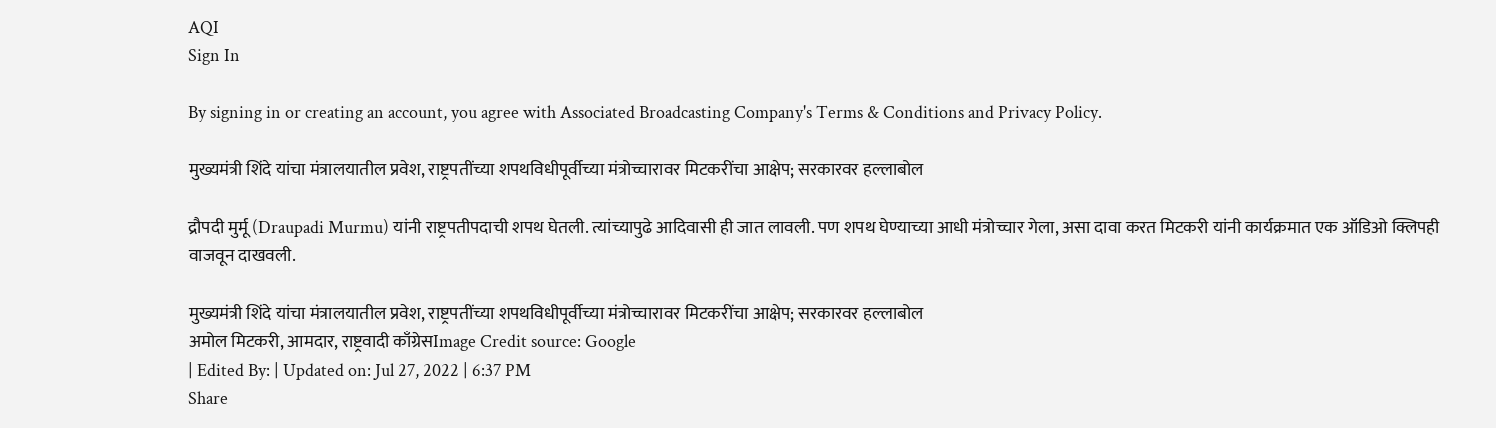AQI
Sign In

By signing in or creating an account, you agree with Associated Broadcasting Company's Terms & Conditions and Privacy Policy.

मुख्यमंत्री शिंदे यांचा मंत्रालयातील प्रवेश, राष्ट्रपतींच्या शपथविधीपूर्वीच्या मंत्रोच्चारावर मिटकरींचा आक्षेप; सरकारवर हल्लाबोल

द्रौपदी मुर्मू (Draupadi Murmu) यांनी राष्ट्रपतीपदाची शपथ घेतली. त्यांच्यापुढे आदिवासी ही जात लावली. पण शपथ घेण्याच्या आधी मंत्रोच्चार गेला, असा दावा करत मिटकरी यांनी कार्यक्रमात एक ऑडिओ क्लिपही वाजवून दाखवली.

मुख्यमंत्री शिंदे यांचा मंत्रालयातील प्रवेश, राष्ट्रपतींच्या शपथविधीपूर्वीच्या मंत्रोच्चारावर मिटकरींचा आक्षेप; सरकारवर हल्लाबोल
अमोल मिटकरी, आमदार, राष्ट्रवादी काँग्रेसImage Credit source: Google
| Edited By: | Updated on: Jul 27, 2022 | 6:37 PM
Share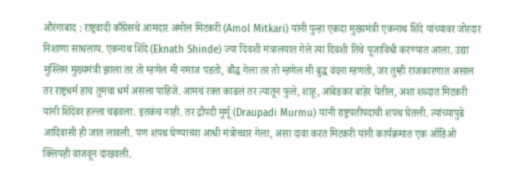औरंगाबाद : राष्ट्रवादी काँग्रेसचे आमदार अमोल मिटकरी (Amol Mitkari) यांनी पुन्हा एकदा मुख्यमंत्री एकनाथ शिंदे यांच्यावर जोरदार निशाणा साधलाय. एकनाथ शिंदे (Eknath Shinde) ज्या दिवशी मंत्रालयात गेले त्या दिवशी तिथे पूजाविधी करण्यात आला. उद्या मुस्लिम मुख्यमंत्री झाला तर तो म्हणेल मी नमाज पडतो, बौद्ध गेला तर तो म्हणेल मी बुद्ध वंदना म्हणतो, जर तुम्ही राजकारणात असाल तर राष्ट्रधर्म हाच तुमचा धर्म असला पाहिजे. आमचं रक्त काढलं तर त्यातून फुले, शाहू, आंबेडकर बाहेर येतील, अशा शब्दात मिटकरी यांनी शिंदेंवर हल्ला चढवला. इतकंच नाही. तर द्रौपदी मुर्मू (Draupadi Murmu) यांनी राष्ट्रपतीपदाची शपथ घेतली. त्यांच्यापुढे आदिवासी ही जात लावली. पण शपथ घेण्याच्या आधी मंत्रोच्चार गेला, असा दावा करत मिटकरी यांनी कार्यक्रमात एक ऑडिओ क्लिपही वाजवून दाखवली.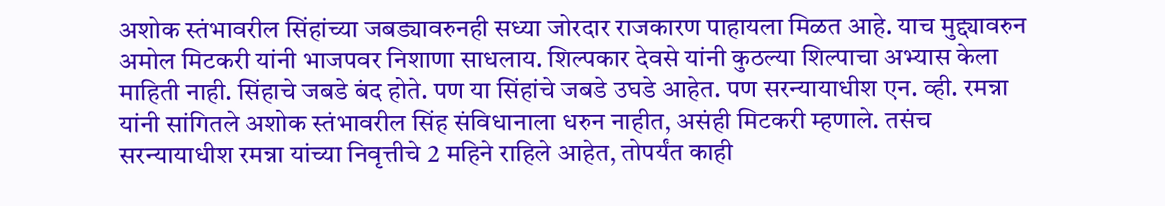अशोक स्तंभावरील सिंहांच्या जबड्यावरुनही सध्या जोरदार राजकारण पाहायला मिळत आहे. याच मुद्द्यावरुन अमोल मिटकरी यांनी भाजपवर निशाणा साधलाय. शिल्पकार देवसे यांनी कुठल्या शिल्पाचा अभ्यास केला माहिती नाही. सिंहाचे जबडे बंद होते. पण या सिंहांचे जबडे उघडे आहेत. पण सरन्यायाधीश एन. व्ही. रमन्ना यांनी सांगितले अशोक स्तंभावरील सिंह संविधानाला धरुन नाहीत, असंही मिटकरी म्हणाले. तसंच सरन्यायाधीश रमन्ना यांच्या निवृत्तीचे 2 महिने राहिले आहेत, तोपर्यंत काही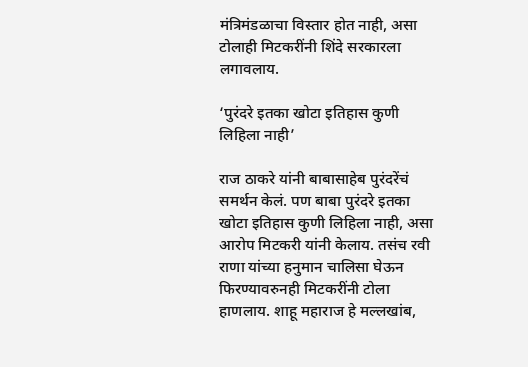मंत्रिमंडळाचा विस्तार होत नाही, असा टोलाही मिटकरींनी शिंदे सरकारला लगावलाय.

‘पुरंदरे इतका खोटा इतिहास कुणी लिहिला नाही’

राज ठाकरे यांनी बाबासाहेब पुरंदरेंचं समर्थन केलं. पण बाबा पुरंदरे इतका खोटा इतिहास कुणी लिहिला नाही, असा आरोप मिटकरी यांनी केलाय. तसंच रवी राणा यांच्या हनुमान चालिसा घेऊन फिरण्यावरुनही मिटकरींनी टोला हाणलाय. शाहू महाराज हे मल्लखांब,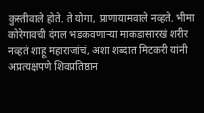कुस्तीवाले होते. ते योगा, प्राणायामवाले नव्हते. भीमा कोरेगावची दंगल भडकवणाऱ्या माकडासारखं शरीर नव्हतं शाहू महाराजांचं, अशा शब्दात मिटकरी यांनी अप्रत्यक्षपणे शिवप्रतिष्ठान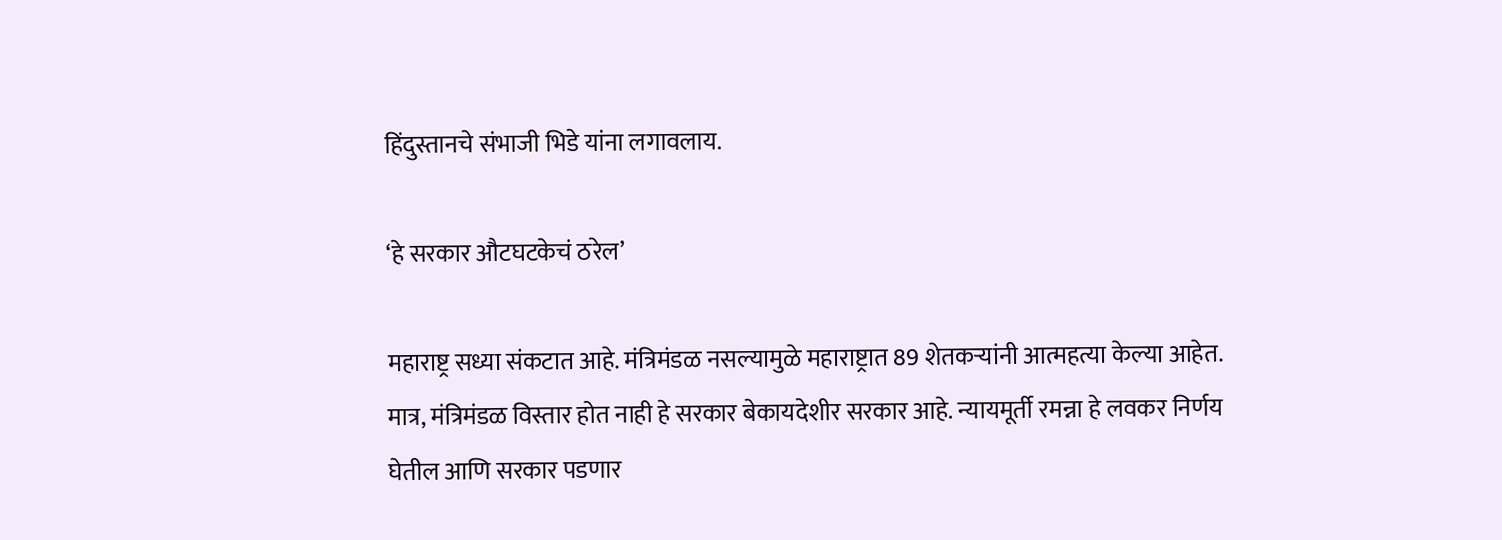हिंदुस्तानचे संभाजी भिडे यांना लगावलाय.

‘हे सरकार औटघटकेचं ठरेल’

महाराष्ट्र सध्या संकटात आहे. मंत्रिमंडळ नसल्यामुळे महाराष्ट्रात 89 शेतकऱ्यांनी आत्महत्या केल्या आहेत. मात्र, मंत्रिमंडळ विस्तार होत नाही हे सरकार बेकायदेशीर सरकार आहे. न्यायमूर्ती रमन्ना हे लवकर निर्णय घेतील आणि सरकार पडणार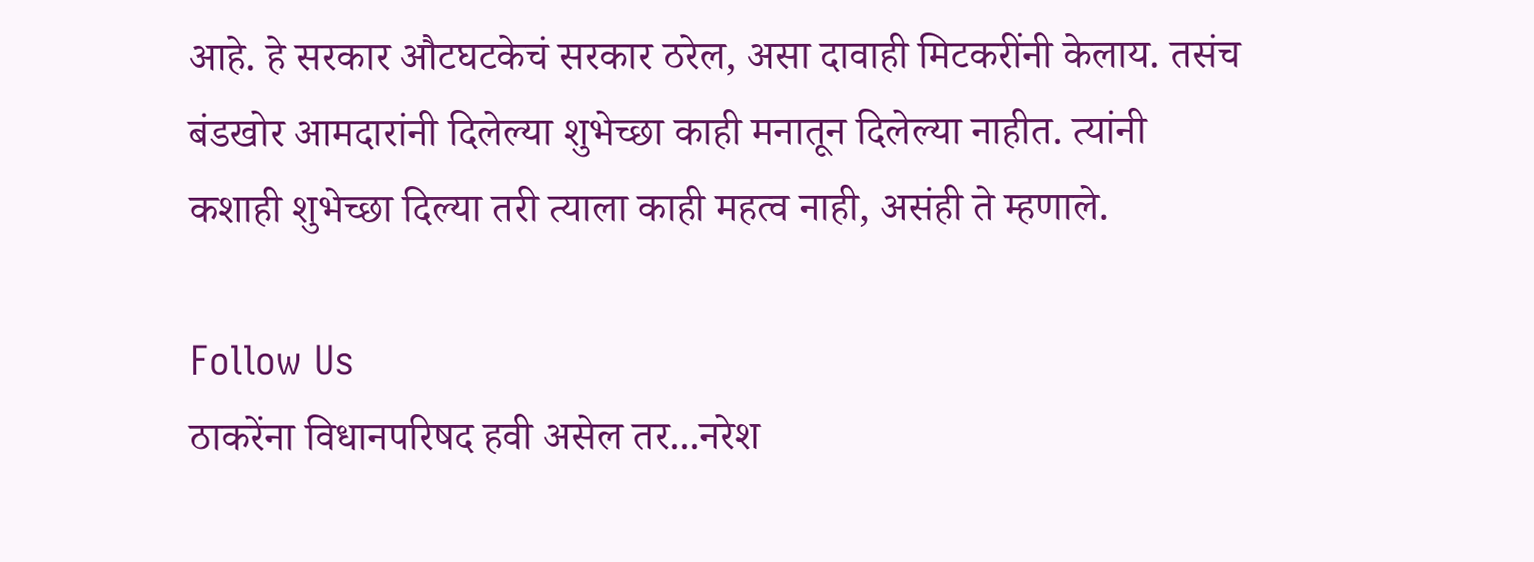आहे. हे सरकार औटघटकेचं सरकार ठरेल, असा दावाही मिटकरींनी केलाय. तसंच बंडखोर आमदारांनी दिलेल्या शुभेच्छा काही मनातून दिलेल्या नाहीत. त्यांनी कशाही शुभेच्छा दिल्या तरी त्याला काही महत्व नाही, असंही ते म्हणाले.

Follow Us
ठाकरेंना विधानपरिषद हवी असेल तर...नरेश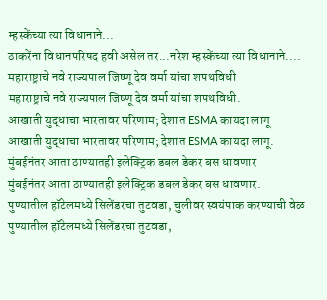म्हस्केंच्या त्या विधानाने...
ठाकरेंना विधानपरिषद हवी असेल तर...नरेश म्हस्केंच्या त्या विधानाने....
महाराष्ट्राचे नवे राज्यपाल जिष्णू देव वर्मा यांचा शपथविधी
महाराष्ट्राचे नवे राज्यपाल जिष्णू देव वर्मा यांचा शपथविधी.
आखाती युद्धाचा भारतावर परिणाम; देशात ESMA कायदा लागू
आखाती युद्धाचा भारतावर परिणाम; देशात ESMA कायदा लागू.
मुंबईनंतर आता ठाण्यातही इलेक्ट्रिक डबल डेकर बस धावणार
मुंबईनंतर आता ठाण्यातही इलेक्ट्रिक डबल डेकर बस धावणार.
पुण्यातील हॉटेलमध्ये सिलेंडरचा तुटवडा, चुलीवर स्वयंपाक करण्याची वेळ
पुण्यातील हॉटेलमध्ये सिलेंडरचा तुटवडा,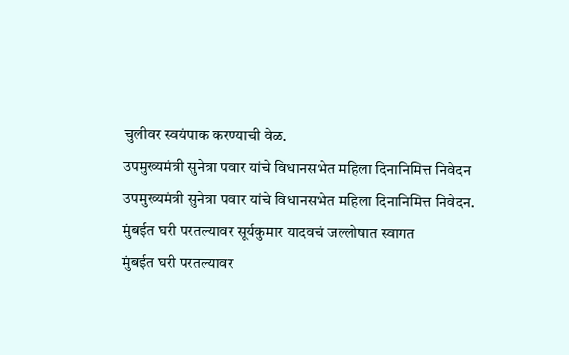चुलीवर स्वयंपाक करण्याची वेळ.
उपमुख्यमंत्री सुनेत्रा पवार यांचे विधानसभेत महिला दिनानिमित्त निवेदन
उपमुख्यमंत्री सुनेत्रा पवार यांचे विधानसभेत महिला दिनानिमित्त निवेदन.
मुंबईत घरी परतल्यावर सूर्यकुमार यादवचं जल्लोषात स्वागत
मुंबईत घरी परतल्यावर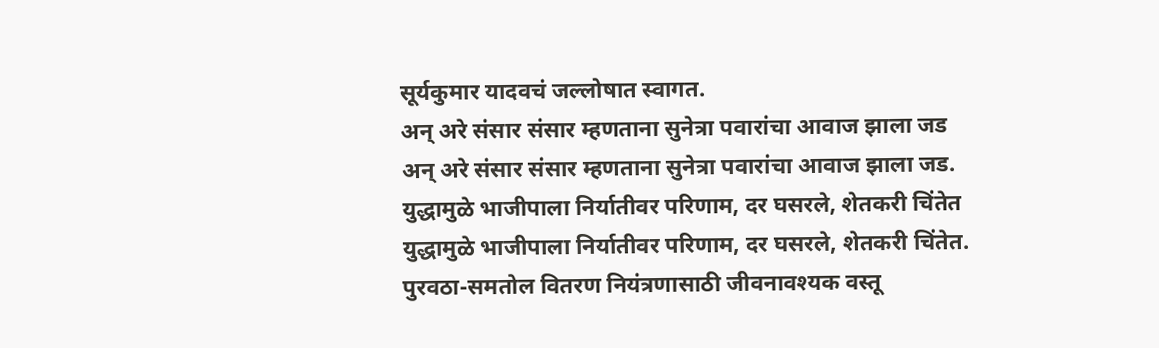सूर्यकुमार यादवचं जल्लोषात स्वागत.
अन् अरे संसार संसार म्हणताना सुनेत्रा पवारांचा आवाज झाला जड
अन् अरे संसार संसार म्हणताना सुनेत्रा पवारांचा आवाज झाला जड.
युद्धामुळे भाजीपाला निर्यातीवर परिणाम, दर घसरले, शेतकरी चिंतेत
युद्धामुळे भाजीपाला निर्यातीवर परिणाम, दर घसरले, शेतकरी चिंतेत.
पुरवठा-समतोल वितरण नियंत्रणासाठी जीवनावश्यक वस्तू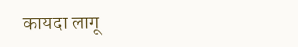कायदा लागू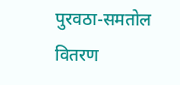पुरवठा-समतोल वितरण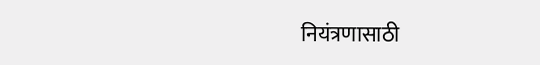नियंत्रणासाठी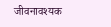जीवनावश्यक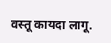वस्तू कायदा लागू.